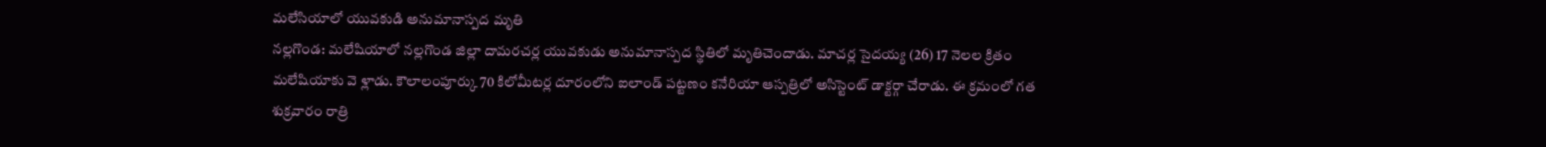మలేసియాలో యువకుడి అనుమానాస్పద మృతి
నల్లగొండ: మలేషియాలో నల్లగొండ జిల్లా దామరచర్ల యువకుడు అనుమానాస్పద స్థితిలో మృతిచెందాడు. మాచర్ల సైదయ్య (26) 17 నెలల క్రితం మలేషియాకు వె ళ్లాడు. కౌలాలంపూర్కు 70 కిలోమీటర్ల దూరంలోని ఐలాండ్ పట్టణం కనేరియా ఆస్పత్రిలో అసిస్టెంట్ డాక్టర్గా చేరాడు. ఈ క్రమంలో గత శుక్రవారం రాత్రి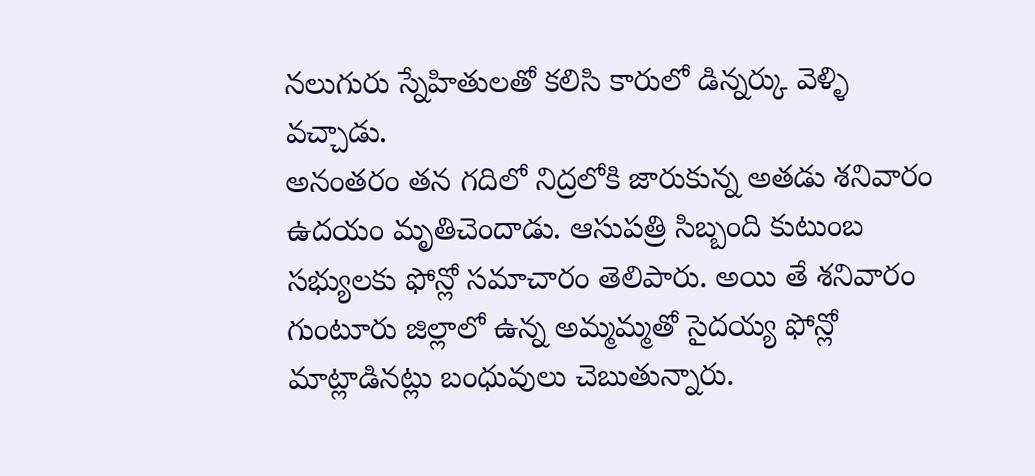నలుగురు స్నేహితులతో కలిసి కారులో డిన్నర్కు వెళ్ళి వచ్చాడు.
అనంతరం తన గదిలో నిద్రలోకి జారుకున్న అతడు శనివారం ఉదయం మృతిచెందాడు. ఆసుపత్రి సిబ్బంది కుటుంబ సభ్యులకు ఫోన్లో సమాచారం తెలిపారు. అయి తే శనివారం గుంటూరు జిల్లాలో ఉన్న అమ్మమ్మతో సైదయ్య ఫోన్లో మాట్లాడినట్లు బంధువులు చెబుతున్నారు.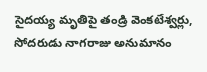సైదయ్య మృతిపై తండ్రి వెంకటేశ్వర్లు, సోదరుడు నాగరాజు అనుమానం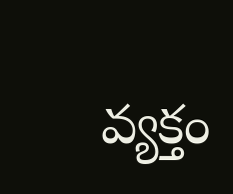వ్యక్తం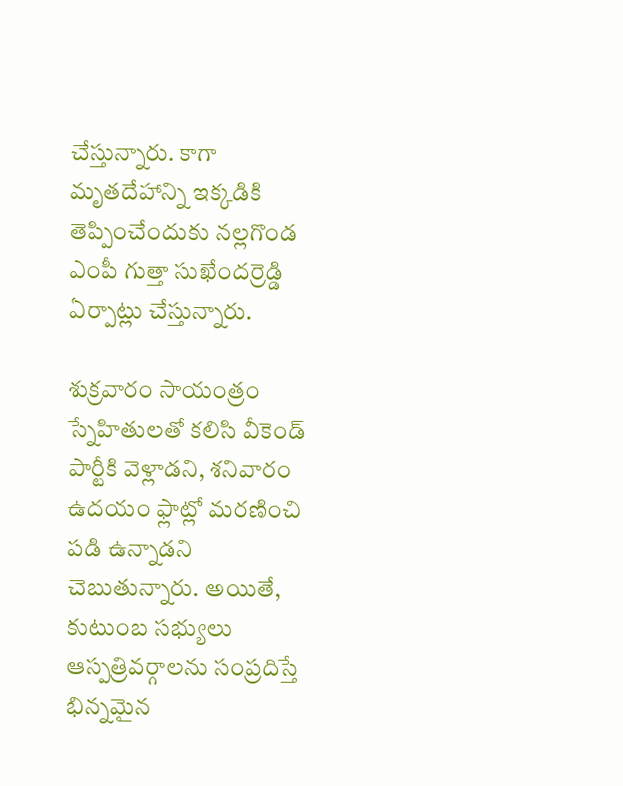చేస్తున్నారు. కాగా మృతదేహాన్ని ఇక్కడికి తెప్పించేందుకు నల్లగొండ ఎంపీ గుత్తా సుఖేందర్రెడ్డి ఏర్పాట్లు చేస్తున్నారు.

శుక్రవారం సాయంత్రం స్నేహితులతో కలిసి వీకెండ్ పార్టీకి వెళ్లాడని, శనివారం ఉదయం ఫ్లాట్లో మరణించి పడి ఉన్నాడని చెబుతున్నారు. అయితే, కుటుంబ సభ్యులు ఆస్పత్రివర్గాలను సంప్రదిస్తే భిన్నమైన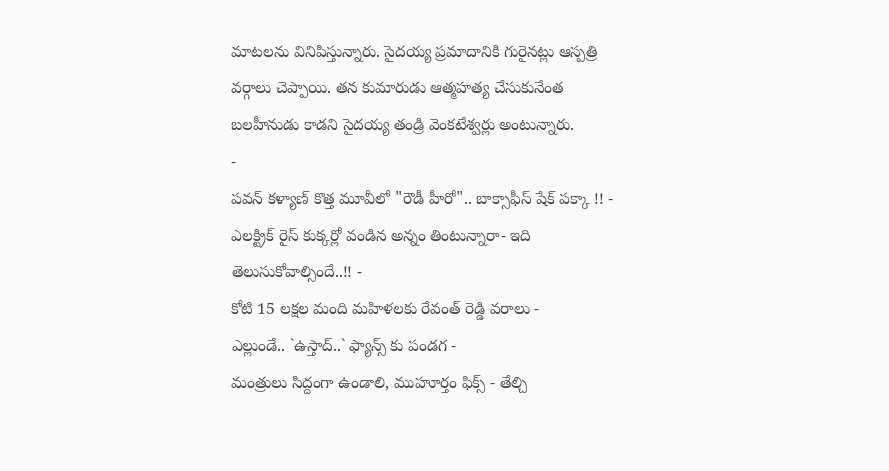మాటలను వినిపిస్తున్నారు. సైదయ్య ప్రమాదానికి గురైనట్లు ఆస్పత్రి వర్గాలు చెప్పాయి. తన కుమారుడు ఆత్మహత్య చేసుకునేంత బలహీనుడు కాడని సైదయ్య తండ్రి వెంకటేశ్వర్లు అంటున్నారు.
-
పవన్ కళ్యాణ్ కొత్త మూవీలో "రౌడీ హీరో".. బాక్సాఫీస్ షేక్ పక్కా !! -
ఎలక్ట్రిక్ రైస్ కుక్కర్లో వండిన అన్నం తింటున్నారా- ఇది తెలుసుకోవాల్సిందే..!! -
కోటి 15 లక్షల మంది మహిళలకు రేవంత్ రెడ్డి వరాలు -
ఎల్లుండే.. `ఉస్తాద్..` ఫ్యాన్స్ కు పండగ -
మంత్రులు సిద్దంగా ఉండాలి, ముహూర్తం ఫిక్స్ - తేల్చి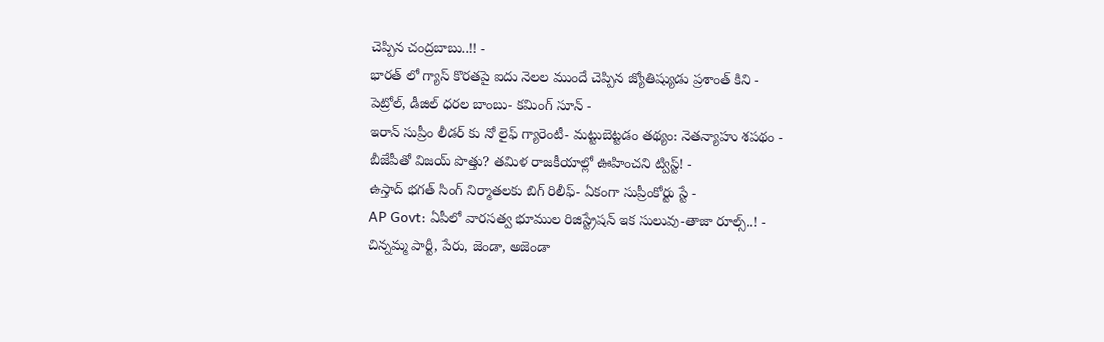చెప్పిన చంద్రబాబు..!! -
భారత్ లో గ్యాస్ కొరతపై ఐదు నెలల ముందే చెప్పిన జ్యోతిష్యుడు ప్రశాంత్ కిని -
పెట్రోల్, డీజిల్ ధరల బాంబు- కమింగ్ సూన్ -
ఇరాన్ సుప్రీం లీడర్ కు నో లైఫ్ గ్యారెంటీ- మట్టుబెట్టడం తథ్యం: నెతన్యాహు శపథం -
బీజేపీతో విజయ్ పొత్తు? తమిళ రాజకీయాల్లో ఊహించని ట్విస్ట్! -
ఉస్తాద్ భగత్ సింగ్ నిర్మాతలకు బిగ్ రిలీఫ్- ఏకంగా సుప్రీంకోర్టు స్టే -
AP Govt: ఏపీలో వారసత్వ భూముల రిజిస్ట్రేషన్ ఇక సులువు-తాజా రూల్స్..! -
చిన్నమ్మ పార్టీ, పేరు, జెండా, అజెండా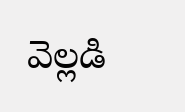వెల్లడి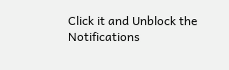Click it and Unblock the Notifications